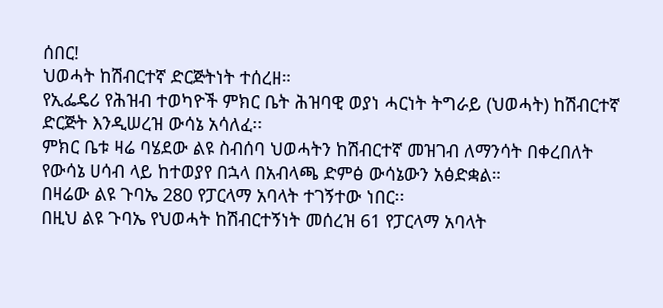ሰበር!
ህወሓት ከሽብርተኛ ድርጅትነት ተሰረዘ።
የኢፌዴሪ የሕዝብ ተወካዮች ምክር ቤት ሕዝባዊ ወያነ ሓርነት ትግራይ (ህወሓት) ከሽብርተኛ ድርጅት እንዲሠረዝ ውሳኔ አሳለፈ፡፡
ምክር ቤቱ ዛሬ ባሄደው ልዩ ስብሰባ ህወሓትን ከሽብርተኛ መዝገብ ለማንሳት በቀረበለት የውሳኔ ሀሳብ ላይ ከተወያየ በኋላ በአብላጫ ድምፅ ውሳኔውን አፅድቋል።
በዛሬው ልዩ ጉባኤ 280 የፓርላማ አባላት ተገኝተው ነበር፡፡
በዚህ ልዩ ጉባኤ የህወሓት ከሽብርተኝነት መሰረዝ 61 የፓርላማ አባላት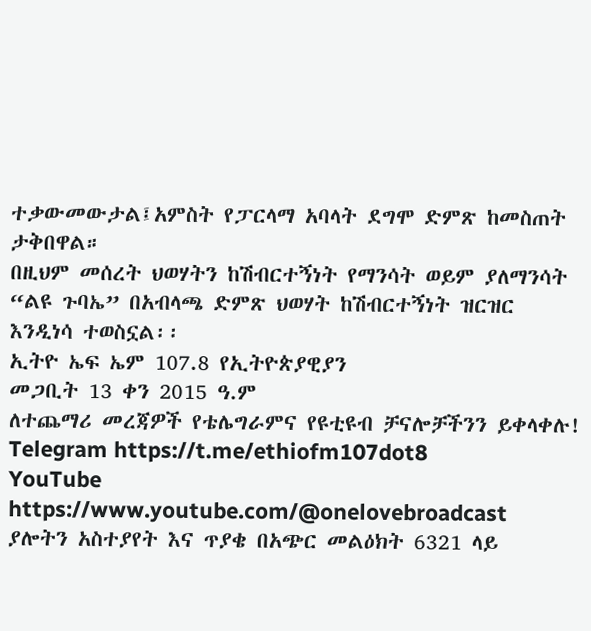ተቃውመውታል፤አምስት የፓርላማ አባላት ደግሞ ድምጽ ከመስጠት ታቅበዋል።
በዚህም መሰረት ህወሃትን ከሽብርተኝነት የማንሳት ወይም ያለማንሳት “ልዩ ጉባኤ” በአብላጫ ድምጽ ህወሃት ከሽብርተኝነት ዝርዝር እንዲነሳ ተወስኗል፡፡
ኢትዮ ኤፍ ኤም 107.8 የኢትዮጵያዊያን
መጋቢት 13 ቀን 2015 ዓ.ም
ለተጨማሪ መረጃዎች የቴሌግራምና የዩቲዩብ ቻናሎቻችንን ይቀላቀሉ!
Telegram https://t.me/ethiofm107dot8
YouTube https://www.youtube.com/@onelovebroadcast
ያሎትን አስተያየት እና ጥያቄ በአጭር መልዕክት 6321 ላይ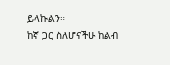ይላኩልን።
ከኛ ጋር ስለሆናችሁ ከልብ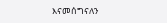እናመሰግናለን